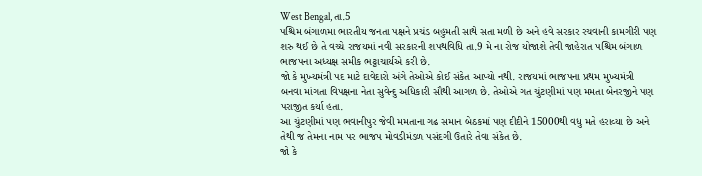West Bengal, તા.5
પશ્ચિમ બંગાળમા ભારતીય જનતા પક્ષને પ્રચંડ બહુમતી સાથે સતા મળી છે અને હવે સરકાર રચવાની કામગીરી પણ શરુ થઈ છે તે વચ્ચે રાજયમાં નવી સરકારની શપથવિધિ તા.9 મે ના રોજ યોજાશે તેવી જાહેરાત પશ્ચિમ બંગાળ ભાજપના અધ્યક્ષ સમીક ભટ્ટાચાર્યએ કરી છે.
જો કે મુખ્યમંત્રી પદ માટે દાવેદારો અંગે તેઓએ કોઈ સંકેત આપ્યો નથી. રાજયમાં ભાજપના પ્રથમ મુખ્યમંત્રી બનવા માંગતા વિપક્ષના નેતા સુવેન્દુ અધિકારી સૌથી આગળ છે. તેઓએ ગત ચુંટણીમાં પણ મમતા બેનરજીને પણ પરાજીત કર્યા હતા.
આ ચુંટણીમાં પણ ભવાનીપુર જેવી મમતાના ગઢ સમાન બેઠકમાં પણ દીદીને 15000થી વધુ મતે હરાવ્યા છે અને તેથી જ તેમના નામ પર ભાજપ મોવડીમંડળ પસંદગી ઉતારે તેવા સંકેત છે.
જો કે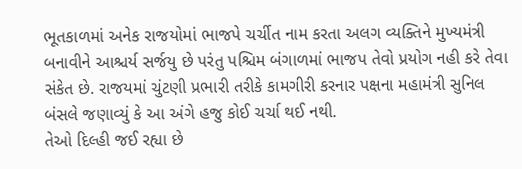ભૂતકાળમાં અનેક રાજયોમાં ભાજપે ચર્ચીત નામ કરતા અલગ વ્યક્તિને મુખ્યમંત્રી બનાવીને આશ્ચર્ય સર્જયુ છે પરંતુ પશ્ચિમ બંગાળમાં ભાજપ તેવો પ્રયોગ નહી કરે તેવા સંકેત છે. રાજયમાં ચુંટણી પ્રભારી તરીકે કામગીરી કરનાર પક્ષના મહામંત્રી સુનિલ બંસલે જણાવ્યું કે આ અંગે હજુ કોઈ ચર્ચા થઈ નથી.
તેઓ દિલ્હી જઈ રહ્યા છે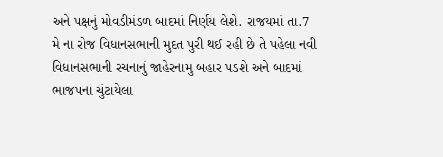અને પક્ષનું મોવડીમંડળ બાદમાં નિર્ણય લેશે. રાજયમાં તા.7 મે ના રોજ વિધાનસભાની મુદત પુરી થઈ રહી છે તે પહેલા નવી વિધાનસભાની રચનાનું જાહેરનામુ બહાર પડશે અને બાદમાં ભાજપના ચુંટાયેલા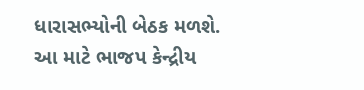ધારાસભ્યોની બેઠક મળશે.
આ માટે ભાજપ કેન્દ્રીય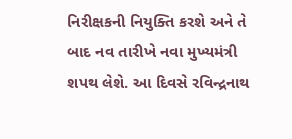નિરીક્ષકની નિયુક્તિ કરશે અને તે બાદ નવ તારીખે નવા મુખ્યમંત્રી શપથ લેશે. આ દિવસે રવિન્દ્રનાથ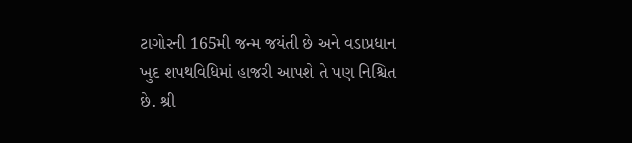ટાગોરની 165મી જન્મ જયંતી છે અને વડાપ્રધાન ખુદ શપથવિધિમાં હાજરી આપશે તે પણ નિશ્ચિત છે. શ્રી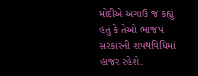મોદીએ અગાઉ જ કહ્યું હતું કે તેઓ ભાજપ સરકારની શપથવિધિમાં હાજર રહેશે.